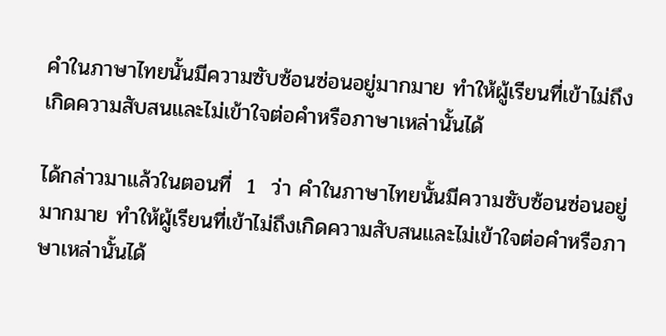คำในภาษาไทยนั้นมีความซับซ้อนซ่อนอยู่มากมาย ทำให้ผู้เรียนที่เข้าไม่ถึง เกิดความสับสนและไม่เข้าใจต่อคำหรือภาษาเหล่านั้นได้

ได้กล่าวมาแล้วในตอนที่  1  ว่า คำในภาษาไทยนั้นมีความซับซ้อนซ่อนอยู่มากมาย ทำให้ผู้เรียนที่เข้าไม่ถึงเกิดความสับสนและไม่เข้าใจต่อคำหรือภาษาเหล่านั้นได้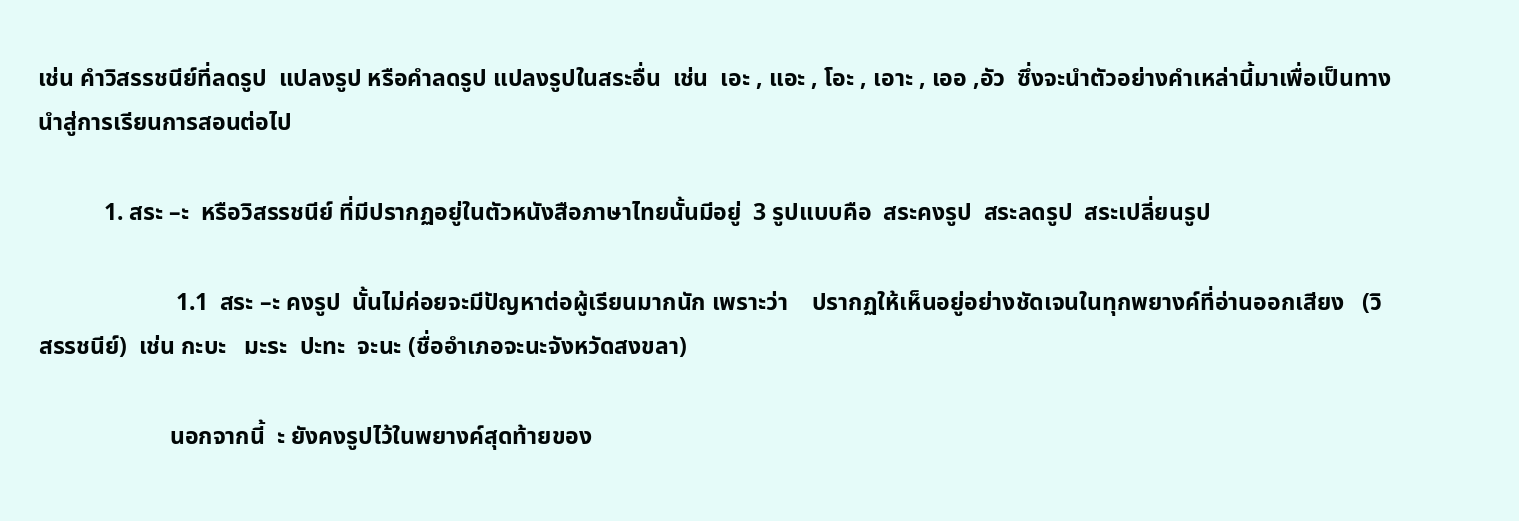เช่น คำวิสรรชนีย์ที่ลดรูป  แปลงรูป หรือคำลดรูป แปลงรูปในสระอื่น  เช่น  เอะ , แอะ , โอะ , เอาะ , เออ ,อัว  ซึ่งจะนำตัวอย่างคำเหล่านี้มาเพื่อเป็นทาง นำสู่การเรียนการสอนต่อไป

           1. สระ –ะ  หรือวิสรรชนีย์ ที่มีปรากฏอยู่ในตัวหนังสือภาษาไทยนั้นมีอยู่  3 รูปแบบคือ  สระคงรูป  สระลดรูป  สระเปลี่ยนรูป

                       1.1  สระ –ะ คงรูป  นั้นไม่ค่อยจะมีปัญหาต่อผู้เรียนมากนัก เพราะว่า    ปรากฏให้เห็นอยู่อย่างชัดเจนในทุกพยางค์ที่อ่านออกเสียง   (วิสรรชนีย์)  เช่น กะบะ   มะระ  ปะทะ  จะนะ (ชื่ออำเภอจะนะจังหวัดสงขลา)

                      นอกจากนี้  ะ ยังคงรูปไว้ในพยางค์สุดท้ายของ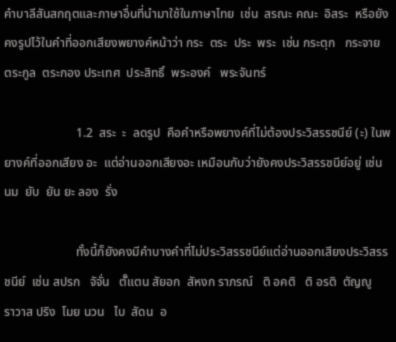คำบาลีสันสกฤตและภาษาอื่นที่นำมาใช้ในภาษาไทย  เช่น  สรณะ คณะ  อิสระ  หรือยังคงรูปไว้ในคำที่ออกเสียงพยางค์หน้าว่า กระ  ตระ  ประ  พระ  เช่น กระตุก   กระจาย  ตระกูล  ตระกอง ประเทศ  ประสิทธิ์  พระองค์   พระจันทร์

                       1.2  สระ  ะ  ลดรูป  คือคำหรือพยางค์ที่ไม่ต้องประวิสรรชนีย์ (ะ) ในพยางค์ที่ออกเสียง อะ  แต่อ่านออกเสียงอะ เหมือนกับว่ายังคงประวิสรรชนีย์อยู่ เช่น นม  ยับ  ยัน ยะ ลอง  รั่ง

                       ทั้งนี้ก็ยังคงมีคำบางคำที่ไม่ประวิสรรชนีย์แต่อ่านออกเสียงประวิสรรชนีย์  เช่น สปรก   จัจั่น   ตั๊แตน สัยอก  สัหงก ราภรณ์   ติ อคติ   ติ อรติ  ตัญญู   ราวาส ปริง  โมย นวน   ไบ  สัดน  อ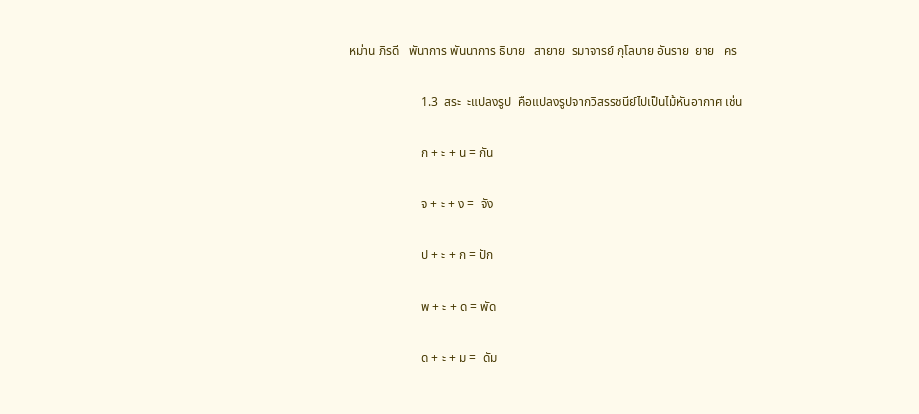หม่าน ภิรดี   พันาการ พันนาการ ธิบาย   สายาย  รมาจารย์ กุโลบาย อันราย  ยาย   คร

                       1.3  สระ  ะแปลงรูป  คือแปลงรูปจากวิสรรชนีย์ไปเป็นไม้หันอากาศ เช่น

                       ก + ะ + น = กัน

                       จ + ะ + ง =  จัง

                       ป + ะ + ก = ปัก

                       พ + ะ + ด = พัด

                       ด + ะ + ม =  ดัม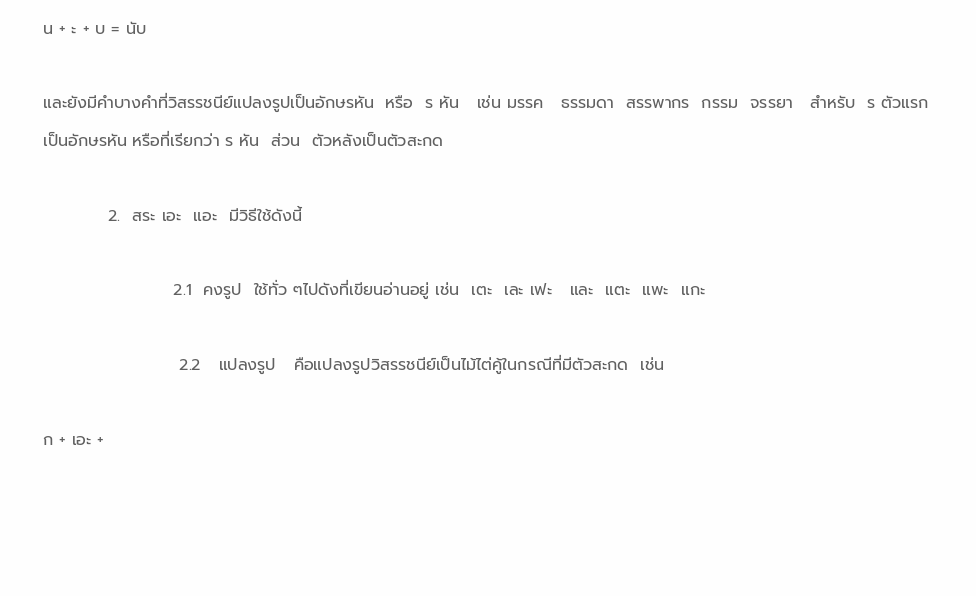น + ะ + บ = นับ

และยังมีคำบางคำที่วิสรรชนีย์แปลงรูปเป็นอักษรหัน  หรือ  ร หัน   เช่น มรรค   ธรรมดา  สรรพากร  กรรม  จรรยา   สำหรับ  ร ตัวแรก  เป็นอักษรหัน หรือที่เรียกว่า ร หัน  ส่วน  ตัวหลังเป็นตัวสะกด

           2.  สระ เอะ  แอะ  มีวิธีใช้ดังนี้

                      2.1  คงรูป  ใช้ทั่ว ๆไปดังที่เขียนอ่านอยู่ เช่น  เตะ  เละ เฟะ   และ  แตะ  แพะ  แกะ

                       2.2   แปลงรูป   คือแปลงรูปวิสรรชนีย์เป็นไม้ไต่คู้ในกรณีที่มีตัวสะกด  เช่น

ก + เอะ +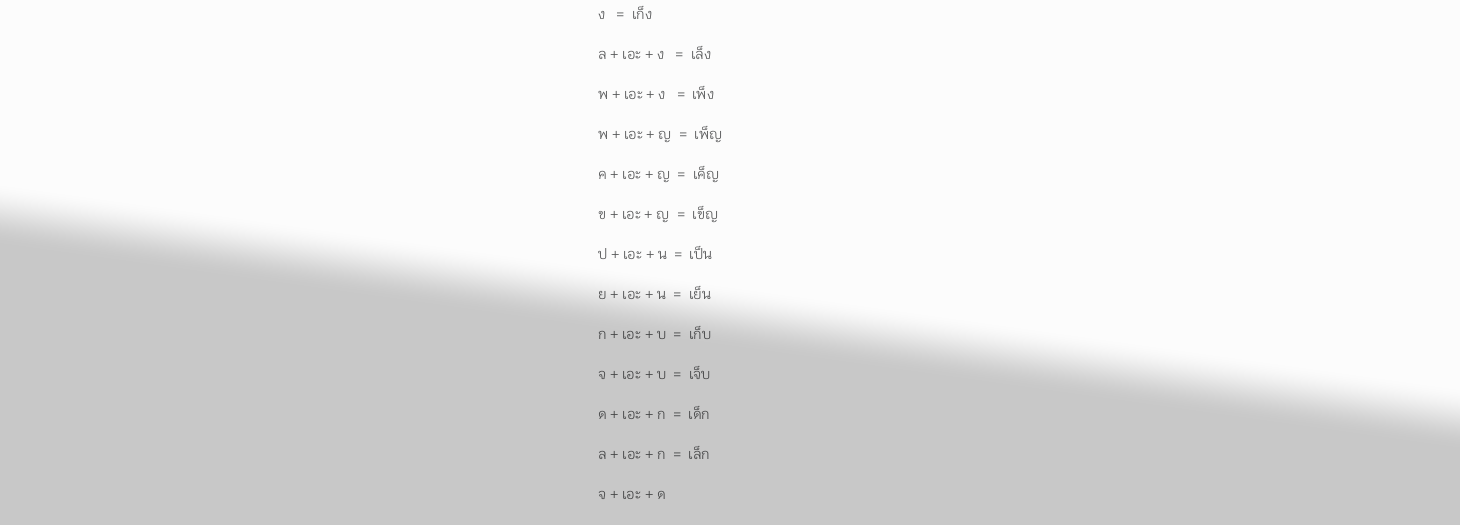ง   =  เก็ง

ล + เอะ + ง   =  เล็ง

พ + เอะ + ง   =  เพ็ง

พ + เอะ + ญ  =  เพ็ญ

ค + เอะ + ญ  =  เค็ญ

ข + เอะ + ญ  =  เข็ญ

ป + เอะ + น  =  เป็น

ย + เอะ + น  =  เย็น

ก + เอะ + บ  =  เก็บ

จ + เอะ + บ  =  เจ็บ

ด + เอะ + ก  =  เด็ก

ล + เอะ + ก  =  เล็ก

จ + เอะ + ด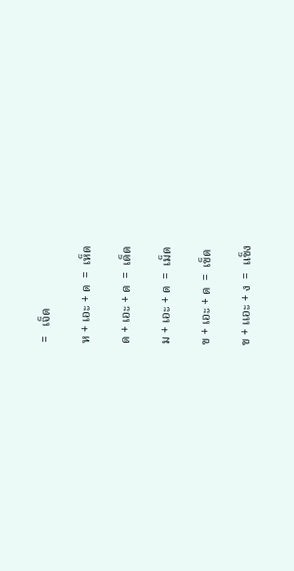=   เจ็ด

ห + เอะ + ด  =  เห็ด

ด + เอะ + ด  =  เด็ด

ม + เอะ + ด  =  เม็ด

ข + เอะ + ด  =  เข็ด

ข + เเอะ + ง  =  แข็ง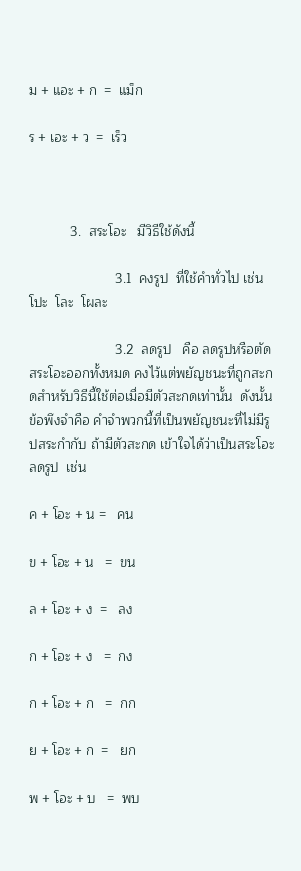ม + แอะ + ก  =  แม็ก

ร + เอะ + ว  =  เร็ว



           3.  สระโอะ   มีวิธีใช้ดังนี้

                       3.1  คงรูป  ที่ใช้คำทั่วไป เช่นโปะ  โละ  โผละ

                       3.2  ลดรูป   คือ ลดรูปหรือตัดสระโอะออกทั้งหมด คงไว้แต่พยัญชนะที่ถูกสะกดสำหรับวิธีนี้ใช้ต่อเมื่อมีตัวสะกดเท่านั้น  ดังนั้น ข้อพึงจำคือ คำจำพวกนี้ที่เป็นพยัญชนะที่ไม่มีรูปสระกำกับ ถ้ามีตัวสะกด เข้าใจได้ว่าเป็นสระโอะลดรูป  เช่น

ค + โอะ + น =   คน

ข + โอะ + น   =  ขน

ล + โอะ + ง  =   ลง

ก + โอะ + ง   =  กง

ก + โอะ + ก   =  กก

ย + โอะ + ก  =   ยก

พ + โอะ + บ   =  พบ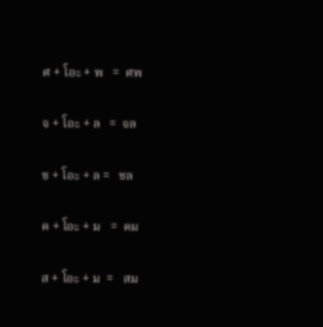ศ + โอะ + พ   =  ศพ

จ + โอะ + ล   =  จล

ช + โอะ + ล =   ชล

ค + โอะ + ม   =  คม

ส + โอะ + ม  =   สม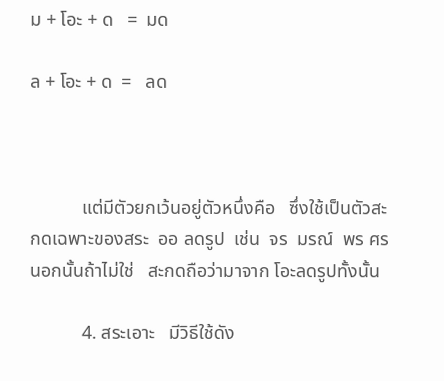ม + โอะ + ด   =  มด

ล + โอะ + ด  =   ลด



           แต่มีตัวยกเว้นอยู่ตัวหนึ่งคือ   ซึ่งใช้เป็นตัวสะกดเฉพาะของสระ  ออ ลดรูป  เช่น  จร  มรณ์  พร ศร     นอกนั้นถ้าไม่ใช่   สะกดถือว่ามาจาก โอะลดรูปทั้งนั้น

           4. สระเอาะ   มีวิธีใช้ดัง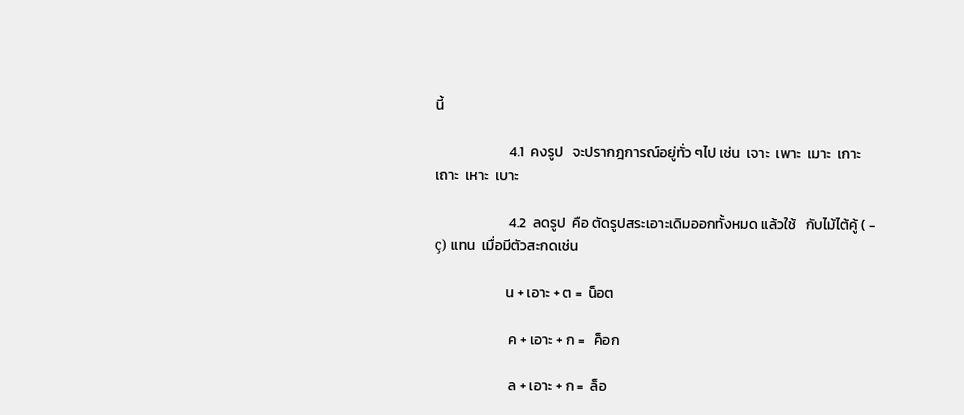นี้

                       4.1  คงรูป   จะปรากฎการณ์อยู่ทั่ว ๆไป เช่น  เจาะ  เพาะ  เมาะ  เกาะ  เถาะ  เหาะ  เบาะ

                       4.2  ลดรูป  คือ ตัดรูปสระเอาะเดิมออกทั้งหมด แล้วใช้   กับไม้ไต้คู้ ( - ç) แทน  เมื่อมีตัวสะกดเช่น

                      น + เอาะ + ต =  น็อต

                       ค + เอาะ + ก =   ค็อก

                       ล + เอาะ + ก =  ล็อ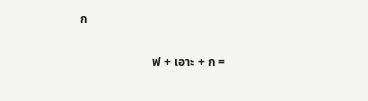ก

                       ฟ + เอาะ + ก =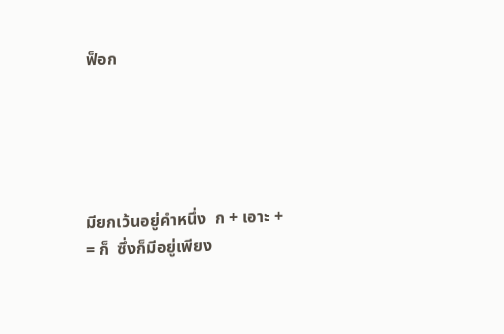ฟ็อก





มียกเว้นอยู่คำหนึ่ง  ก + เอาะ +   = ก็  ซึ่งก็มีอยู่เพียง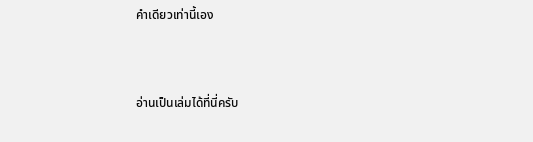คำเดียวเท่านี้เอง



อ่านเป็นเล่มได้ที่นี่ครับ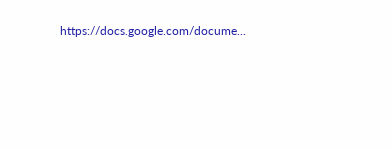https://docs.google.com/docume...